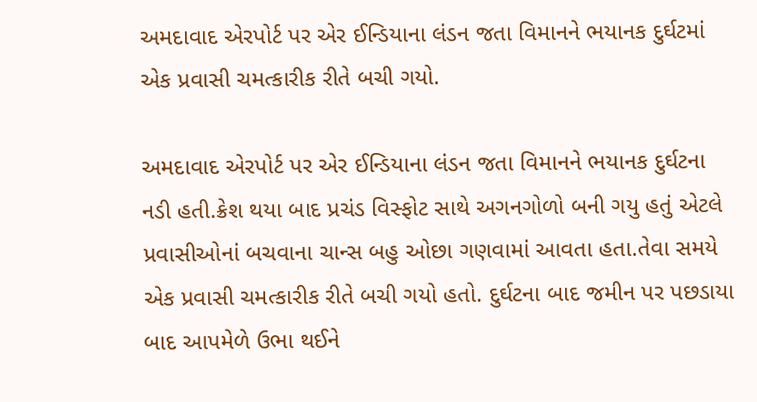અમદાવાદ એરપોર્ટ પર એર ઈન્ડિયાના લંડન જતા વિમાનને ભયાનક દુર્ઘટમાં એક પ્રવાસી ચમત્કારીક રીતે બચી ગયો.

અમદાવાદ એરપોર્ટ પર એર ઈન્ડિયાના લંડન જતા વિમાનને ભયાનક દુર્ઘટના નડી હતી.ક્રેશ થયા બાદ પ્રચંડ વિસ્ફોટ સાથે અગનગોળો બની ગયુ હતું એટલે પ્રવાસીઓનાં બચવાના ચાન્સ બહુ ઓછા ગણવામાં આવતા હતા.તેવા સમયે એક પ્રવાસી ચમત્કારીક રીતે બચી ગયો હતો. દુર્ઘટના બાદ જમીન પર પછડાયા બાદ આપમેળે ઉભા થઈને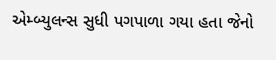એમ્બ્યુલન્સ સુધી પગપાળા ગયા હતા જેનો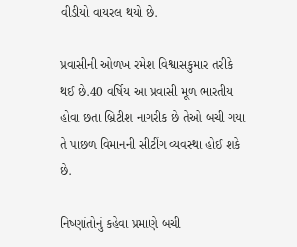વીડીયો વાયરલ થયો છે.

પ્રવાસીની ઓળખ રમેશ વિશ્વાસકુમાર તરીકે થઈ છે.40 વર્ષિય આ પ્રવાસી મૂળ ભારતીય હોવા છતા બ્રિટીશ નાગરીક છે તેઓ બચી ગયા તે પાછળ વિમાનની સીટીંગ વ્યવસ્થા હોઈ શકે છે.

નિષ્ણાંતોનું કહેવા પ્રમાણે બચી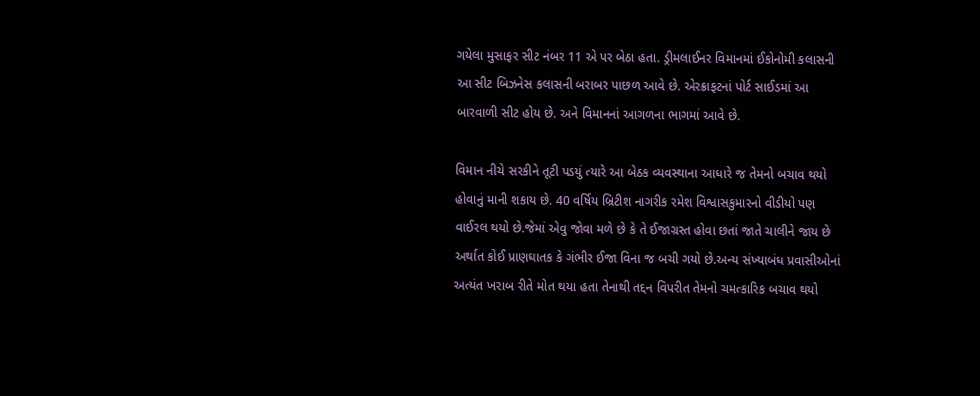ગયેલા મુસાફર સીટ નંબર 11 એ પર બેઠા હતા. ડ્રીમલાઈનર વિમાનમાં ઈકોનોમી કલાસની આ સીટ બિઝનેસ કલાસની બરાબર પાછળ આવે છે. એરક્રાફટનાં પોર્ટ સાઈડમાં આ બારવાળી સીટ હોય છે. અને વિમાનનાં આગળના ભાગમાં આવે છે.

વિમાન નીચે સરકીને તૂટી પડયું ત્યારે આ બેઠક વ્યવસ્થાના આધારે જ તેમનો બચાવ થયો હોવાનું માની શકાય છે. 40 વર્ષિય બ્રિટીશ નાગરીક રમેશ વિશ્વાસકુમારનો વીડીયો પણ વાઈરલ થયો છે.જેમાં એવુ જોવા મળે છે કે તે ઈજાગ્રસ્ત હોવા છતાં જાતે ચાલીને જાય છે અર્થાત કોઈ પ્રાણઘાતક કે ગંભીર ઈજા વિના જ બચી ગયો છે.અન્ય સંખ્યાબંધ પ્રવાસીઓનાં અત્યંત ખરાબ રીતે મોત થયા હતા તેનાથી તદ્દન વિપરીત તેમનો ચમત્કારિક બચાવ થયો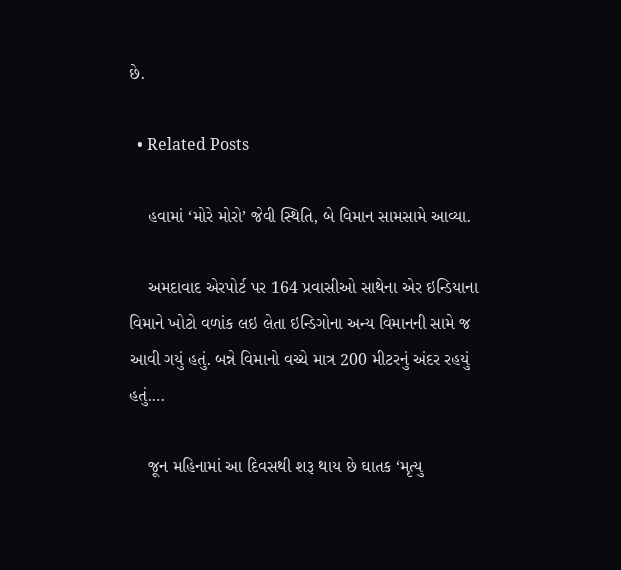છે.

  • Related Posts

    હવામાં ‘મોરે મોરો’ જેવી સ્થિતિ, બે વિમાન સામસામે આવ્યા.

    અમદાવાદ એરપોર્ટ પર 164 પ્રવાસીઓ સાથેના એર ઇન્ડિયાના વિમાને ખોટો વળાંક લઇ લેતા ઇન્ડિગોના અન્ય વિમાનની સામે જ આવી ગયું હતું. બન્ને વિમાનો વચ્ચે માત્ર 200 મીટરનું અંદર રહયું હતું.…

    જૂન મહિનામાં આ દિવસથી શરૂ થાય છે ઘાતક ‘મૃત્યુ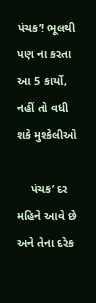પંચક’! ભૂલથી પણ ના કરતા આ 5 કાર્યો, નહીં તો વધી શકે મુશ્કેલીઓ

    પંચક’ દર મહિને આવે છે અને તેના દરેક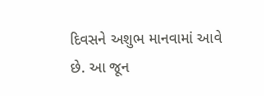દિવસને અશુભ માનવામાં આવે છે. આ જૂન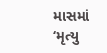માસમાં ‘મૃત્યુ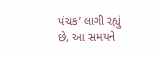પંચક’ લાગી રહ્યું છે, આ સમયને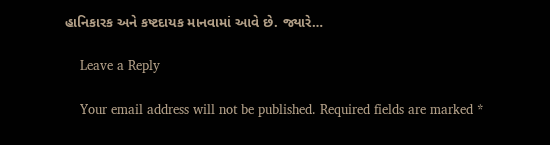હાનિકારક અને કષ્ટદાયક માનવામાં આવે છે. જ્યારે…

    Leave a Reply

    Your email address will not be published. Required fields are marked *